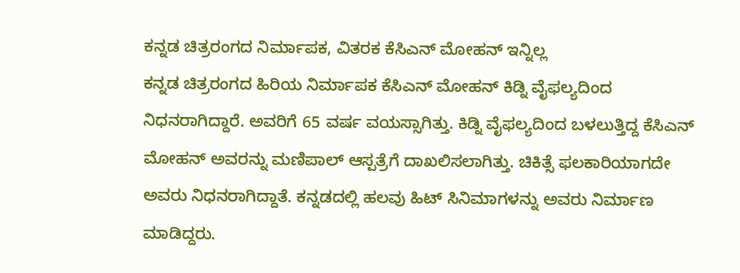ಕನ್ನಡ ಚಿತ್ರರಂಗದ ನಿರ್ಮಾಪಕ, ವಿತರಕ ಕೆಸಿಎನ್ ಮೋಹನ್ ಇನ್ನಿಲ್ಲ
ಕನ್ನಡ ಚಿತ್ರರಂಗದ ಹಿರಿಯ ನಿರ್ಮಾಪಕ ಕೆಸಿಎನ್ ಮೋಹನ್ ಕಿಡ್ನಿ ವೈಫಲ್ಯದಿಂದ ನಿಧನರಾಗಿದ್ದಾರೆ. ಅವರಿಗೆ 65 ವರ್ಷ ವಯಸ್ಸಾಗಿತ್ತು. ಕಿಡ್ನಿ ವೈಫಲ್ಯದಿಂದ ಬಳಲುತ್ತಿದ್ದ ಕೆಸಿಎನ್ ಮೋಹನ್ ಅವರನ್ನು ಮಣಿಪಾಲ್ ಆಸ್ಪತ್ರೆಗೆ ದಾಖಲಿಸಲಾಗಿತ್ತು. ಚಿಕಿತ್ಸೆ ಫಲಕಾರಿಯಾಗದೇ ಅವರು ನಿಧನರಾಗಿದ್ದಾತೆ. ಕನ್ನಡದಲ್ಲಿ ಹಲವು ಹಿಟ್ ಸಿನಿಮಾಗಳನ್ನು ಅವರು ನಿರ್ಮಾಣ ಮಾಡಿದ್ದರು.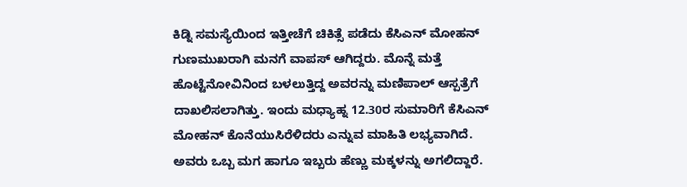ಕಿಡ್ನಿ ಸಮಸ್ಯೆಯಿಂದ ಇತ್ತೀಚೆಗೆ ಚಿಕಿತ್ಸೆ ಪಡೆದು ಕೆಸಿಎನ್ ಮೋಹನ್ ಗುಣಮುಖರಾಗಿ ಮನಗೆ ವಾಪಸ್ ಆಗಿದ್ದರು. ಮೊನ್ನೆ ಮತ್ತೆ ಹೊಟ್ಟೆನೋವಿನಿಂದ ಬಳಲುತ್ತಿದ್ದ ಅವರನ್ನು ಮಣಿಪಾಲ್ ಆಸ್ಪತ್ರೆಗೆ ದಾಖಲಿಸಲಾಗಿತ್ತು. ಇಂದು ಮಧ್ಯಾಹ್ನ 12.30ರ ಸುಮಾರಿಗೆ ಕೆಸಿಎನ್ ಮೋಹನ್ ಕೊನೆಯುಸಿರೆಳಿದರು ಎನ್ನುವ ಮಾಹಿತಿ ಲಭ್ಯವಾಗಿದೆ. ಅವರು ಒಬ್ಬ ಮಗ ಹಾಗೂ ಇಬ್ಬರು ಹೆಣ್ಣು ಮಕ್ಕಳನ್ನು ಅಗಲಿದ್ದಾರೆ.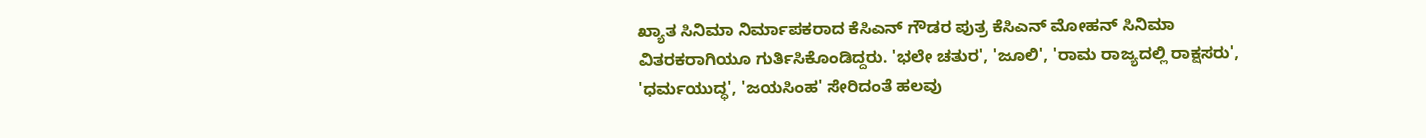ಖ್ಯಾತ ಸಿನಿಮಾ ನಿರ್ಮಾಪಕರಾದ ಕೆಸಿಎನ್ ಗೌಡರ ಪುತ್ರ ಕೆಸಿಎನ್ ಮೋಹನ್ ಸಿನಿಮಾ ವಿತರಕರಾಗಿಯೂ ಗುರ್ತಿಸಿಕೊಂಡಿದ್ದರು. 'ಭಲೇ ಚತುರ', 'ಜೂಲಿ', 'ರಾಮ ರಾಜ್ಯದಲ್ಲಿ ರಾಕ್ಷಸರು', 'ಧರ್ಮಯುದ್ಧ', 'ಜಯಸಿಂಹ' ಸೇರಿದಂತೆ ಹಲವು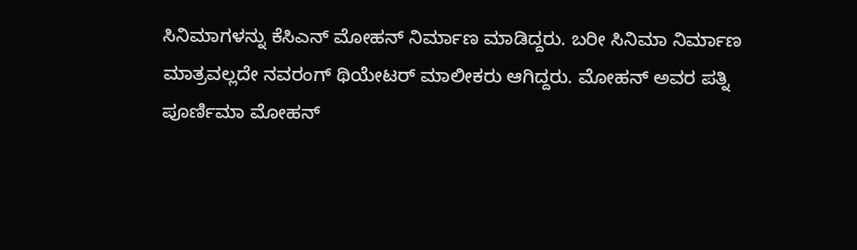ಸಿನಿಮಾಗಳನ್ನು ಕೆಸಿಎನ್ ಮೋಹನ್ ನಿರ್ಮಾಣ ಮಾಡಿದ್ದರು. ಬರೀ ಸಿನಿಮಾ ನಿರ್ಮಾಣ ಮಾತ್ರವಲ್ಲದೇ ನವರಂಗ್ ಥಿಯೇಟರ್ ಮಾಲೀಕರು ಆಗಿದ್ದರು. ಮೋಹನ್ ಅವರ ಪತ್ನಿ ಪೂರ್ಣಿಮಾ ಮೋಹನ್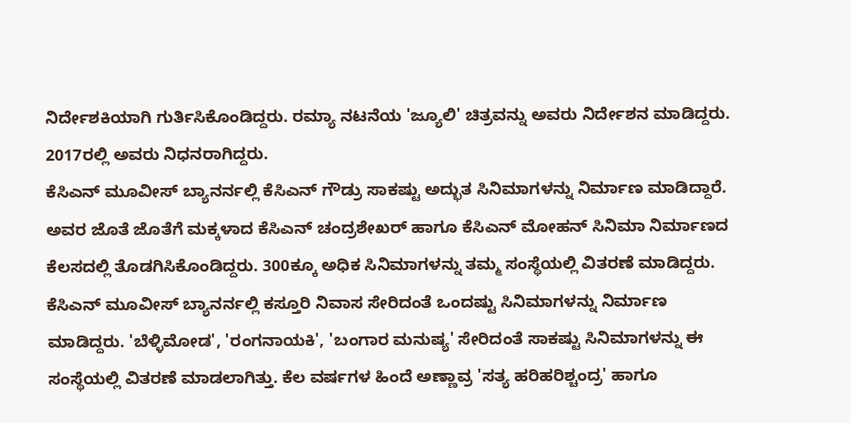ನಿರ್ದೇಶಕಿಯಾಗಿ ಗುರ್ತಿಸಿಕೊಂಡಿದ್ದರು. ರಮ್ಯಾ ನಟನೆಯ 'ಜ್ಯೂಲಿ' ಚಿತ್ರವನ್ನು ಅವರು ನಿರ್ದೇಶನ ಮಾಡಿದ್ದರು. 2017ರಲ್ಲಿ ಅವರು ನಿಧನರಾಗಿದ್ದರು.
ಕೆಸಿಎನ್ ಮೂವೀಸ್ ಬ್ಯಾನರ್ನಲ್ಲಿ ಕೆಸಿಎನ್ ಗೌಡ್ರು ಸಾಕಷ್ಟು ಅದ್ಭುತ ಸಿನಿಮಾಗಳನ್ನು ನಿರ್ಮಾಣ ಮಾಡಿದ್ದಾರೆ. ಅವರ ಜೊತೆ ಜೊತೆಗೆ ಮಕ್ಕಳಾದ ಕೆಸಿಎನ್ ಚಂದ್ರಶೇಖರ್ ಹಾಗೂ ಕೆಸಿಎನ್ ಮೋಹನ್ ಸಿನಿಮಾ ನಿರ್ಮಾಣದ ಕೆಲಸದಲ್ಲಿ ತೊಡಗಿಸಿಕೊಂಡಿದ್ದರು. 300ಕ್ಕೂ ಅಧಿಕ ಸಿನಿಮಾಗಳನ್ನು ತಮ್ಮ ಸಂಸ್ಥೆಯಲ್ಲಿ ವಿತರಣೆ ಮಾಡಿದ್ದರು.
ಕೆಸಿಎನ್ ಮೂವೀಸ್ ಬ್ಯಾನರ್ನಲ್ಲಿ ಕಸ್ತೂರಿ ನಿವಾಸ ಸೇರಿದಂತೆ ಒಂದಷ್ಟು ಸಿನಿಮಾಗಳನ್ನು ನಿರ್ಮಾಣ ಮಾಡಿದ್ದರು. 'ಬೆಳ್ಳಿಮೋಡ', 'ರಂಗನಾಯಕಿ', 'ಬಂಗಾರ ಮನುಷ್ಯ' ಸೇರಿದಂತೆ ಸಾಕಷ್ಟು ಸಿನಿಮಾಗಳನ್ನು ಈ ಸಂಸ್ಥೆಯಲ್ಲಿ ವಿತರಣೆ ಮಾಡಲಾಗಿತ್ತು. ಕೆಲ ವರ್ಷಗಳ ಹಿಂದೆ ಅಣ್ಣಾವ್ರ 'ಸತ್ಯ ಹರಿಹರಿಶ್ಚಂದ್ರ' ಹಾಗೂ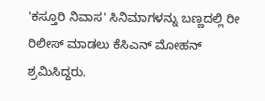'ಕಸ್ತೂರಿ ನಿವಾಸ' ಸಿನಿಮಾಗಳನ್ನು ಬಣ್ಣದಲ್ಲಿ ರೀ ರಿಲೀಸ್ ಮಾಡಲು ಕೆಸಿಎನ್ ಮೋಹನ್ ಶ್ರಮಿಸಿದ್ದರು.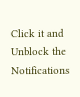Click it and Unblock the Notifications